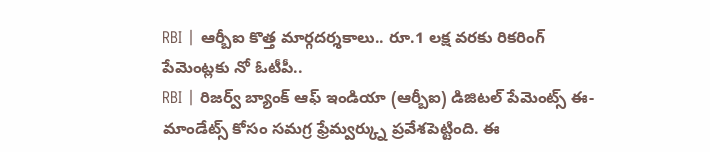RBI | ఆర్బీఐ కొత్త మార్గదర్శకాలు.. రూ.1 లక్ష వరకు రికరింగ్ పేమెంట్లకు నో ఓటీపీ..
RBI | రిజర్వ్ బ్యాంక్ ఆఫ్ ఇండియా (ఆర్బీఐ) డిజిటల్ పేమెంట్స్ ఈ-మాండేట్స్ కోసం సమగ్ర ఫ్రేమ్వర్క్ను ప్రవేశపెట్టింది. ఈ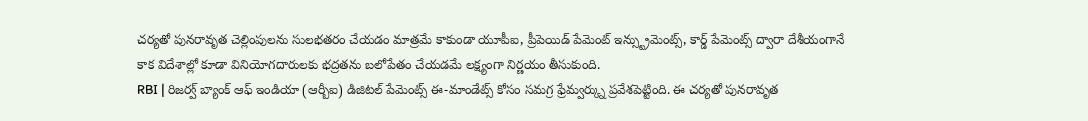చర్యతో పునరావృత చెల్లింపులను సులభతరం చేయడం మాత్రమే కాకుండా యూపీఐ, ప్రీపెయిడ్ పేమెంట్ ఇన్స్ట్రుమెంట్స్, కార్డ్ పేమెంట్స్ ద్వారా దేశీయంగానే కాక విదేశాల్లో కూడా వినియోగదారులకు భద్రతను బలోపేతం చేయడమే లక్ష్యంగా నిర్ణయం తీసుకుంది.
RBI | రిజర్వ్ బ్యాంక్ ఆఫ్ ఇండియా (ఆర్బీఐ) డిజిటల్ పేమెంట్స్ ఈ-మాండేట్స్ కోసం సమగ్ర ఫ్రేమ్వర్క్ను ప్రవేశపెట్టింది. ఈ చర్యతో పునరావృత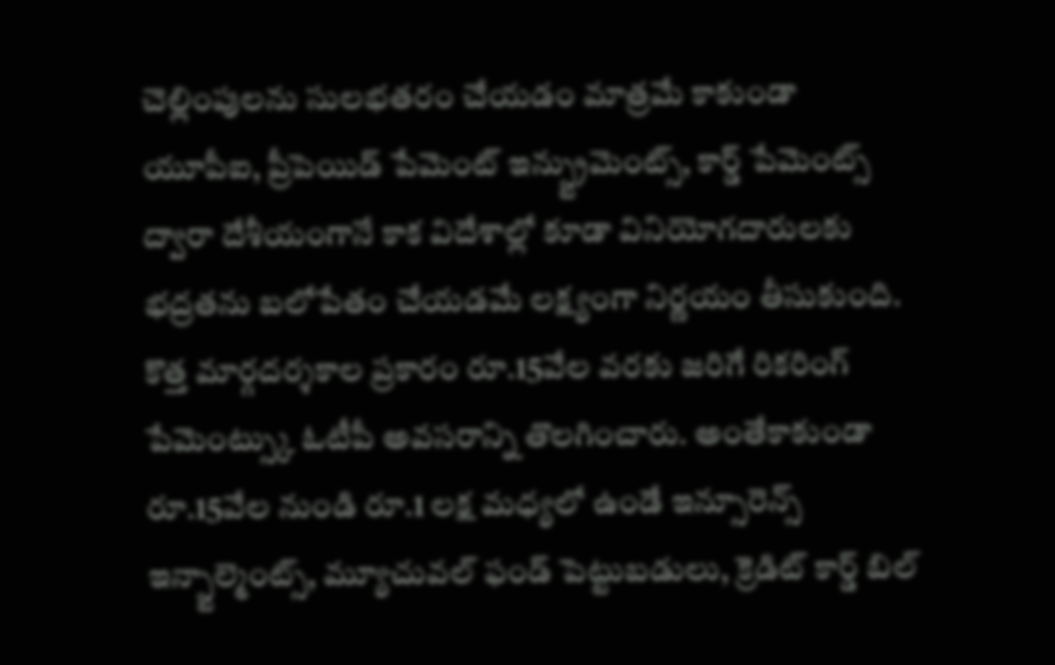చెల్లింపులను సులభతరం చేయడం మాత్రమే కాకుండా యూపీఐ, ప్రీపెయిడ్ పేమెంట్ ఇన్స్ట్రుమెంట్స్, కార్డ్ పేమెంట్స్ ద్వారా దేశీయంగానే కాక విదేశాల్లో కూడా వినియోగదారులకు భద్రతను బలోపేతం చేయడమే లక్ష్యంగా నిర్ణయం తీసుకుంది. కొత్త మార్గదర్శకాల ప్రకారం రూ.15వేల వరకు జరిగే రికరింగ్ పేమెంట్స్కు ఓటీపీ అవసరాన్ని తొలగించారు. అంతేకాకుండా రూ.15వేల నుండి రూ.1 లక్ష మధ్యలో ఉండే ఇన్సూరెన్స్ ఇన్స్టాల్మెంట్స్, మ్యూచువల్ ఫండ్ పెట్టుబడులు, క్రెడిట్ కార్డ్ బిల్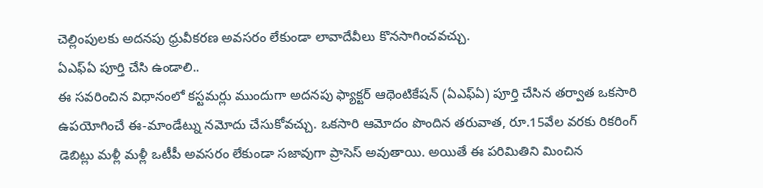చెల్లింపులకు అదనపు ధ్రువీకరణ అవసరం లేకుండా లావాదేవీలు కొనసాగించవచ్చు.
ఏఎఫ్ఏ పూర్తి చేసి ఉండాలి..
ఈ సవరించిన విధానంలో కస్టమర్లు ముందుగా అదనపు ఫ్యాక్టర్ ఆథెంటికేషన్ (ఏఎఫ్ఏ) పూర్తి చేసిన తర్వాత ఒకసారి ఉపయోగించే ఈ-మాండేట్ను నమోదు చేసుకోవచ్చు. ఒకసారి ఆమోదం పొందిన తరువాత, రూ.15వేల వరకు రికరింగ్ డెబిట్లు మళ్లీ మళ్లీ ఒటీపీ అవసరం లేకుండా సజావుగా ప్రాసెస్ అవుతాయి. అయితే ఈ పరిమితిని మించిన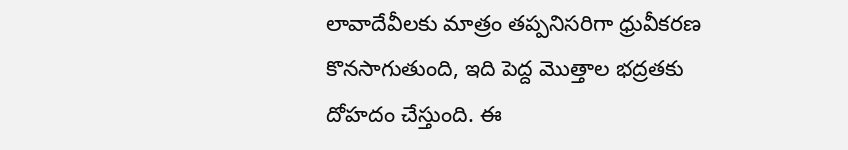లావాదేవీలకు మాత్రం తప్పనిసరిగా ధ్రువీకరణ కొనసాగుతుంది, ఇది పెద్ద మొత్తాల భద్రతకు దోహదం చేస్తుంది. ఈ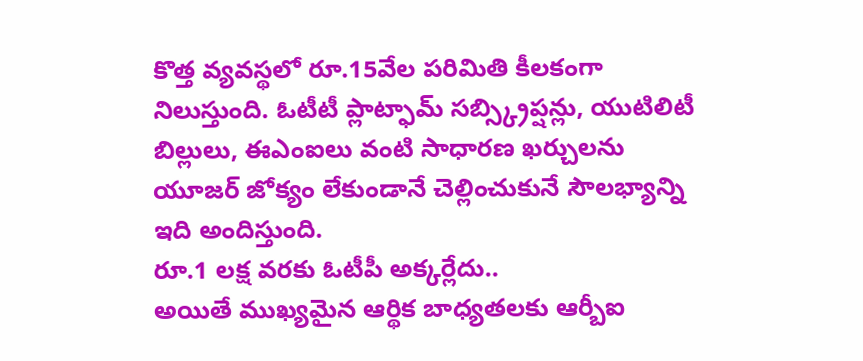కొత్త వ్యవస్థలో రూ.15వేల పరిమితి కీలకంగా నిలుస్తుంది. ఓటీటీ ప్లాట్ఫామ్ సబ్స్క్రిప్షన్లు, యుటిలిటీ బిల్లులు, ఈఎంఐలు వంటి సాధారణ ఖర్చులను యూజర్ జోక్యం లేకుండానే చెల్లించుకునే సౌలభ్యాన్ని ఇది అందిస్తుంది.
రూ.1 లక్ష వరకు ఓటీపీ అక్కర్లేదు..
అయితే ముఖ్యమైన ఆర్థిక బాధ్యతలకు ఆర్బీఐ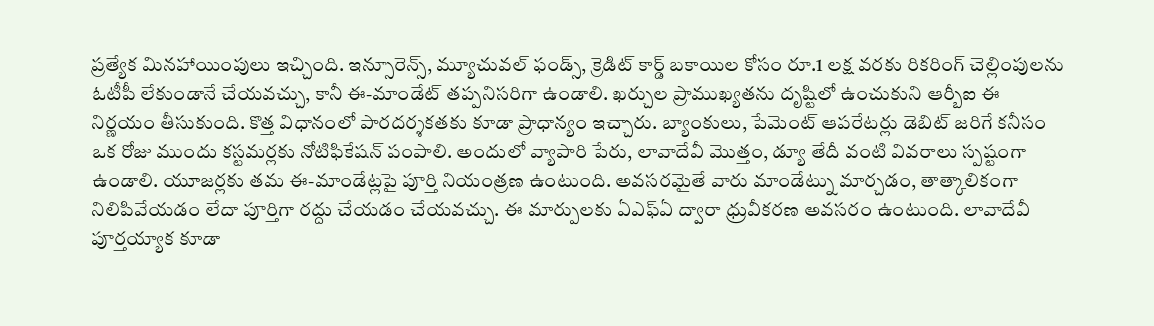ప్రత్యేక మినహాయింపులు ఇచ్చింది. ఇన్సూరెన్స్, మ్యూచువల్ ఫండ్స్, క్రెడిట్ కార్డ్ బకాయిల కోసం రూ.1 లక్ష వరకు రికరింగ్ చెల్లింపులను ఓటీపీ లేకుండానే చేయవచ్చు, కానీ ఈ-మాండేట్ తప్పనిసరిగా ఉండాలి. ఖర్చుల ప్రాముఖ్యతను దృష్టిలో ఉంచుకుని ఆర్బీఐ ఈ నిర్ణయం తీసుకుంది. కొత్త విధానంలో పారదర్శకతకు కూడా ప్రాధాన్యం ఇచ్చారు. బ్యాంకులు, పేమెంట్ ఆపరేటర్లు డెబిట్ జరిగే కనీసం ఒక రోజు ముందు కస్టమర్లకు నోటిఫికేషన్ పంపాలి. అందులో వ్యాపారి పేరు, లావాదేవీ మొత్తం, డ్యూ తేదీ వంటి వివరాలు స్పష్టంగా ఉండాలి. యూజర్లకు తమ ఈ-మాండేట్లపై పూర్తి నియంత్రణ ఉంటుంది. అవసరమైతే వారు మాండేట్ను మార్చడం, తాత్కాలికంగా నిలిపివేయడం లేదా పూర్తిగా రద్దు చేయడం చేయవచ్చు. ఈ మార్పులకు ఏఎఫ్ఏ ద్వారా ధ్రువీకరణ అవసరం ఉంటుంది. లావాదేవీ పూర్తయ్యాక కూడా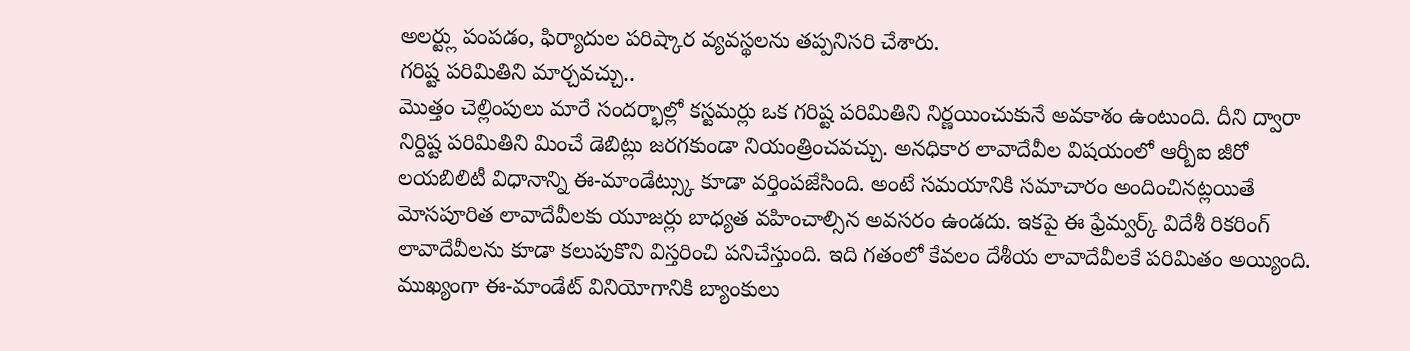అలర్ట్లు పంపడం, ఫిర్యాదుల పరిష్కార వ్యవస్థలను తప్పనిసరి చేశారు.
గరిష్ట పరిమితిని మార్చవచ్చు..
మొత్తం చెల్లింపులు మారే సందర్భాల్లో కస్టమర్లు ఒక గరిష్ట పరిమితిని నిర్ణయించుకునే అవకాశం ఉంటుంది. దీని ద్వారా నిర్దిష్ట పరిమితిని మించే డెబిట్లు జరగకుండా నియంత్రించవచ్చు. అనధికార లావాదేవీల విషయంలో ఆర్బీఐ జీరో లయబిలిటీ విధానాన్ని ఈ-మాండేట్స్కు కూడా వర్తింపజేసింది. అంటే సమయానికి సమాచారం అందించినట్లయితే మోసపూరిత లావాదేవీలకు యూజర్లు బాధ్యత వహించాల్సిన అవసరం ఉండదు. ఇకపై ఈ ఫ్రేమ్వర్క్ విదేశీ రికరింగ్ లావాదేవీలను కూడా కలుపుకొని విస్తరించి పనిచేస్తుంది. ఇది గతంలో కేవలం దేశీయ లావాదేవీలకే పరిమితం అయ్యింది. ముఖ్యంగా ఈ-మాండేట్ వినియోగానికి బ్యాంకులు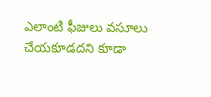ఎలాంటి ఫీజులు వసూలు చేయకూడదని కూడా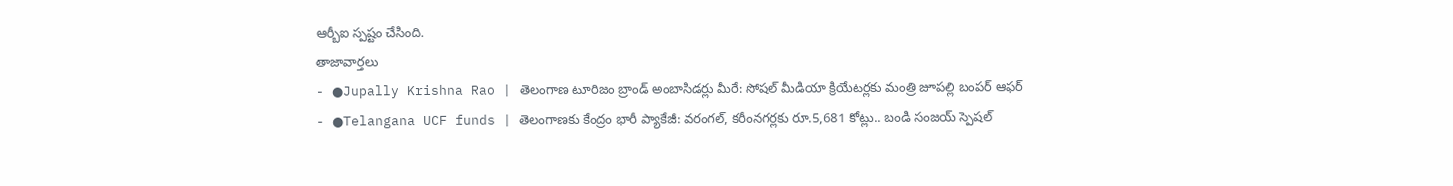ఆర్బీఐ స్పష్టం చేసింది.
తాజావార్తలు
- ●Jupally Krishna Rao | తెలంగాణ టూరిజం బ్రాండ్ అంబాసిడర్లు మీరే: సోషల్ మీడియా క్రియేటర్లకు మంత్రి జూపల్లి బంపర్ ఆఫర్
- ●Telangana UCF funds | తెలంగాణకు కేంద్రం భారీ ప్యాకేజీ: వరంగల్, కరీంనగర్లకు రూ.5,681 కోట్లు.. బండి సంజయ్ స్పెషల్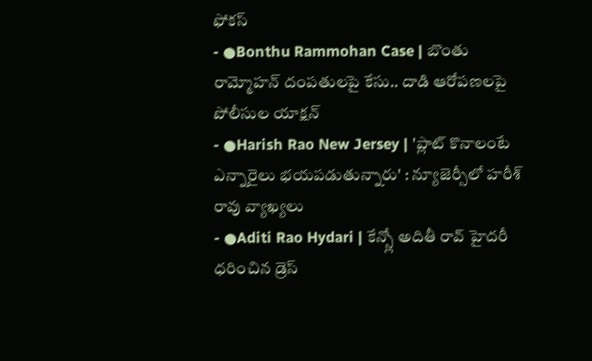ఫోకస్
- ●Bonthu Rammohan Case | బొంతు రామ్మోహన్ దంపతులపై కేసు.. దాడి ఆరోపణలపై పోలీసుల యాక్షన్
- ●Harish Rao New Jersey | 'ప్లాట్ కొనాలంటే ఎన్నారైలు భయపడుతున్నారు' : న్యూజెర్సీలో హరీశ్ రావు వ్యాఖ్యలు
- ●Aditi Rao Hydari | కేన్స్లో అదితీ రావ్ హైదరీ ధరించిన డ్రెస్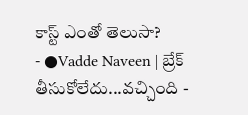కాస్ట్ ఎంతో తెలుసా?
- ●Vadde Naveen | బ్రేక్ తీసుకోలేదు...వచ్చింది -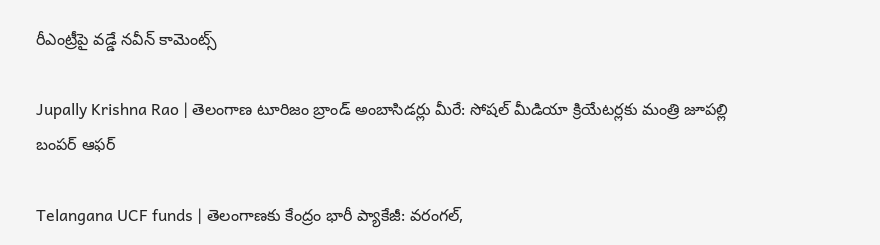రీఎంట్రీపై వడ్డే నవీన్ కామెంట్స్

Jupally Krishna Rao | తెలంగాణ టూరిజం బ్రాండ్ అంబాసిడర్లు మీరే: సోషల్ మీడియా క్రియేటర్లకు మంత్రి జూపల్లి బంపర్ ఆఫర్

Telangana UCF funds | తెలంగాణకు కేంద్రం భారీ ప్యాకేజీ: వరంగల్,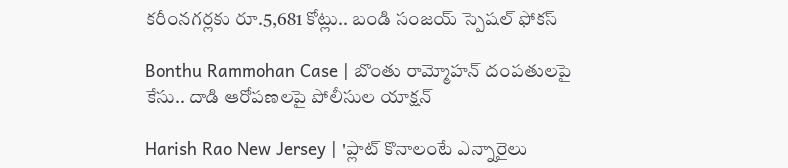కరీంనగర్లకు రూ.5,681 కోట్లు.. బండి సంజయ్ స్పెషల్ ఫోకస్

Bonthu Rammohan Case | బొంతు రామ్మోహన్ దంపతులపై కేసు.. దాడి ఆరోపణలపై పోలీసుల యాక్షన్

Harish Rao New Jersey | 'ప్లాట్ కొనాలంటే ఎన్నారైలు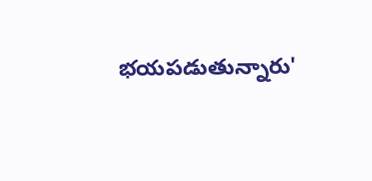భయపడుతున్నారు'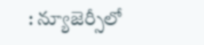: న్యూజెర్సీలో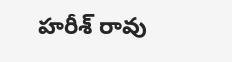హరీశ్ రావు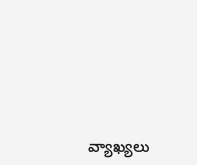వ్యాఖ్యలు